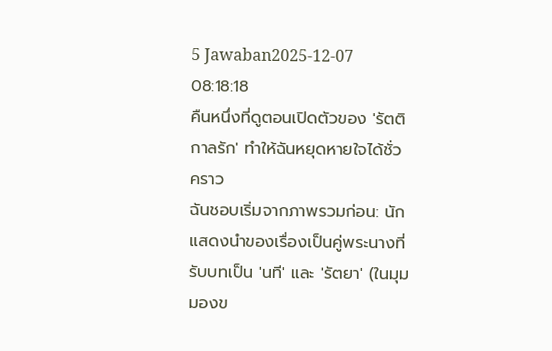5 Jawaban2025-12-07 08:18:18
คืนหนึ่งที่ดูตอนเปิดตัวของ 'รัตติกาลรัก' ทำให้ฉันหยุดหายใจได้ชั่วคราว
ฉันชอบเริ่มจากภาพรวมก่อน: นักแสดงนำของเรื่องเป็นคู่พระนางที่รับบทเป็น 'นที' และ 'รัตยา' (ในมุมมองข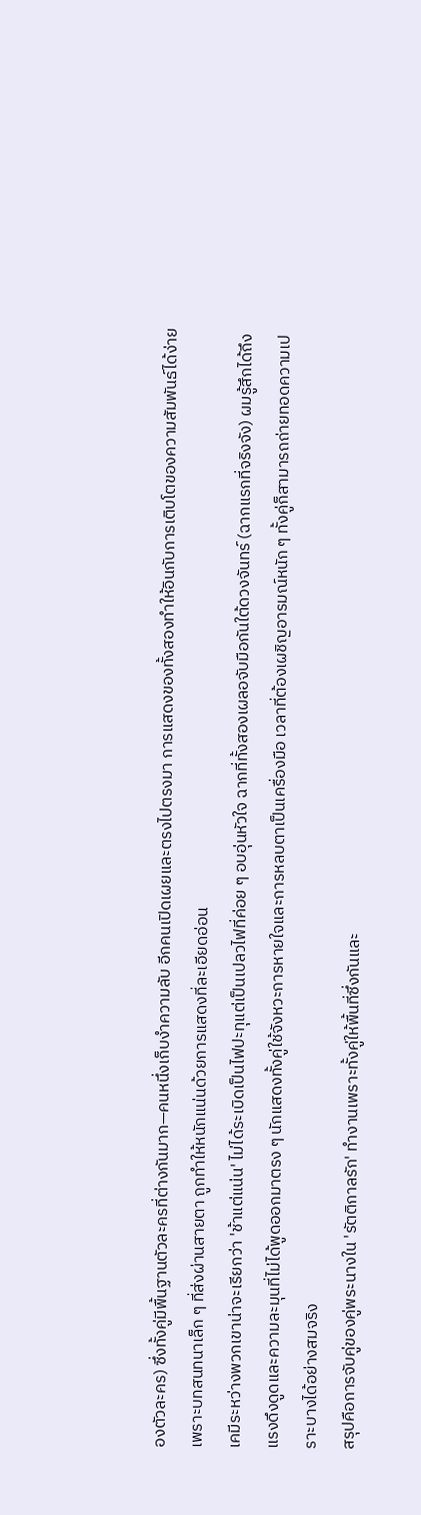องตัวละคร) ซึ่งทั้งคู่มีพื้นฐานตัวละครที่ต่างกันมาก—คนหนึ่งเก็บงำความลับ อีกคนเปิดเผยและตรงไปตรงมา การแสดงของทั้งสองทำให้อินกับการเติบโตของความสัมพันธ์ได้ง่าย เพราะบทสนทนาเล็ก ๆ ที่ส่งผ่านสายตา ถูกทำให้หนักแน่นด้วยการแสดงที่ละเอียดอ่อน
เคมีระหว่างพวกเขาน่าจะเรียกว่า 'ช้าแต่แน่น' ไม่ได้ระเบิดเป็นไฟปะทุแต่เป็นเปลวไฟที่ค่อย ๆ อบอุ่นหัวใจ ฉากที่ทั้งสองเผลอจับมือกันใต้ดวงจันทร์ (ฉากแรกที่จริงจัง) ผมรู้สึกได้ถึงแรงดึงดูดและความละมุนที่ไม่ได้พูดออกมาตรง ๆ นักแสดงทั้งคู่ใช้จังหวะการหายใจและการหลบตาเป็นเครื่องมือ เวลาที่ต้องเผชิญอารมณ์หนัก ๆ ทั้งคู่ก็สามารถถ่ายทอดความเปราะบางได้อย่างสมจริง
สรุปคือการจับคู่ของคู่พระนางใน 'รัตติกาลรัก' ทำงานเพราะทั้งคู่ให้พื้นที่ซึ่งกันและ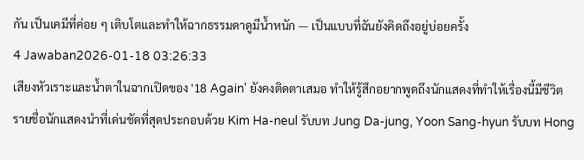กัน เป็นเคมีที่ค่อย ๆ เติบโตและทำให้ฉากธรรมดาดูมีน้ำหนัก — เป็นแบบที่ฉันยังคิดถึงอยู่บ่อยครั้ง
4 Jawaban2026-01-18 03:26:33
เสียงหัวเราะและน้ำตาในฉากเปิดของ '18 Again' ยังคงติดตาเสมอ ทำให้รู้สึกอยากพูดถึงนักแสดงที่ทำให้เรื่องนี้มีชีวิต
รายชื่อนักแสดงนำที่เด่นชัดที่สุดประกอบด้วย Kim Ha-neul รับบท Jung Da-jung, Yoon Sang-hyun รับบท Hong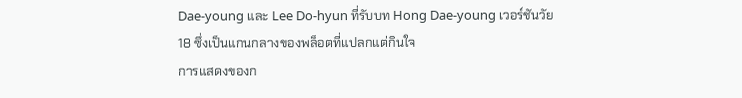Dae-young และ Lee Do-hyun ที่รับบท Hong Dae-young เวอร์ชันวัย 18 ซึ่งเป็นแกนกลางของพล็อตที่แปลกแต่กินใจ
การแสดงของก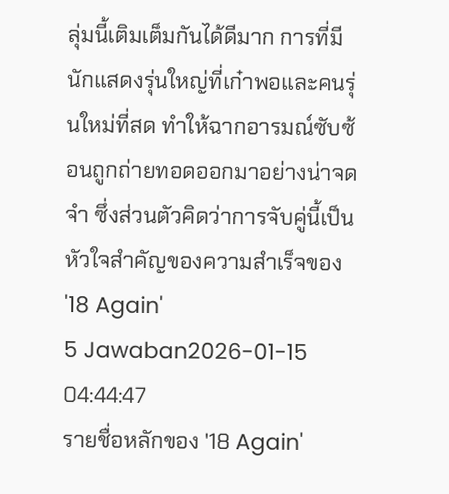ลุ่มนี้เติมเต็มกันได้ดีมาก การที่มีนักแสดงรุ่นใหญ่ที่เก๋าพอและคนรุ่นใหม่ที่สด ทำให้ฉากอารมณ์ซับซ้อนถูกถ่ายทอดออกมาอย่างน่าจดจำ ซึ่งส่วนตัวคิดว่าการจับคู่นี้เป็นหัวใจสำคัญของความสำเร็จของ '18 Again'
5 Jawaban2026-01-15 04:44:47
รายชื่อหลักของ '18 Again'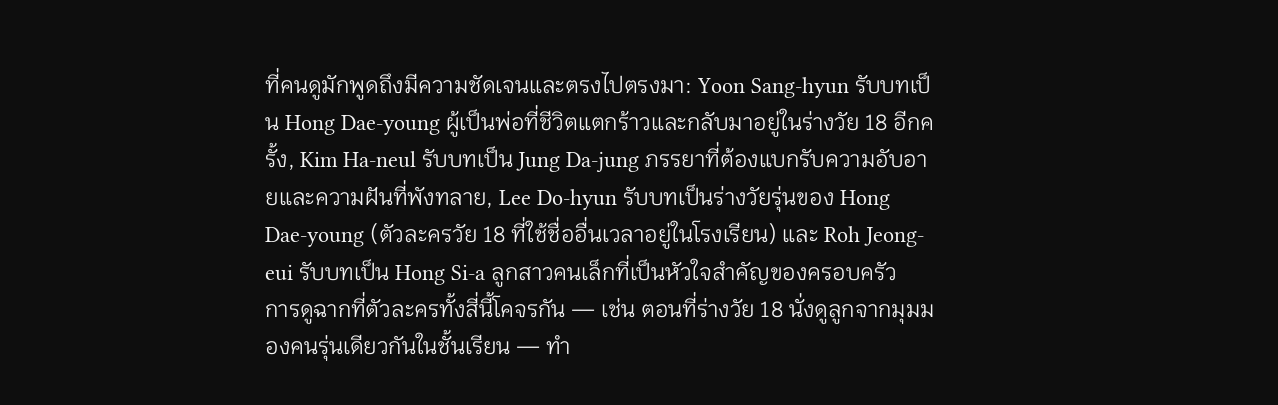ที่คนดูมักพูดถึงมีความชัดเจนและตรงไปตรงมา: Yoon Sang-hyun รับบทเป็น Hong Dae-young ผู้เป็นพ่อที่ชีวิตแตกร้าวและกลับมาอยู่ในร่างวัย 18 อีกครั้ง, Kim Ha-neul รับบทเป็น Jung Da-jung ภรรยาที่ต้องแบกรับความอับอายและความฝันที่พังทลาย, Lee Do-hyun รับบทเป็นร่างวัยรุ่นของ Hong Dae-young (ตัวละครวัย 18 ที่ใช้ชื่ออื่นเวลาอยู่ในโรงเรียน) และ Roh Jeong-eui รับบทเป็น Hong Si-a ลูกสาวคนเล็กที่เป็นหัวใจสำคัญของครอบครัว
การดูฉากที่ตัวละครทั้งสี่นี้โคจรกัน — เช่น ตอนที่ร่างวัย 18 นั่งดูลูกจากมุมมองคนรุ่นเดียวกันในชั้นเรียน — ทำ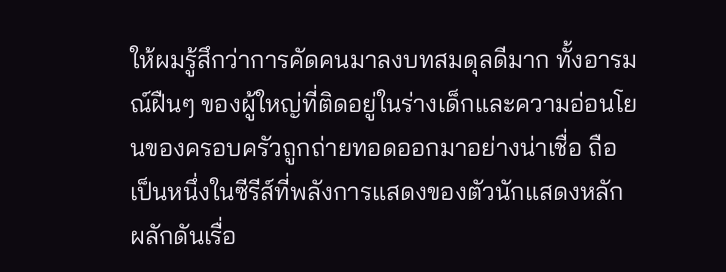ให้ผมรู้สึกว่าการคัดคนมาลงบทสมดุลดีมาก ทั้งอารมณ์ฝืนๆ ของผู้ใหญ่ที่ติดอยู่ในร่างเด็กและความอ่อนโยนของครอบครัวถูกถ่ายทอดออกมาอย่างน่าเชื่อ ถือเป็นหนึ่งในซีรีส์ที่พลังการแสดงของตัวนักแสดงหลักผลักดันเรื่อ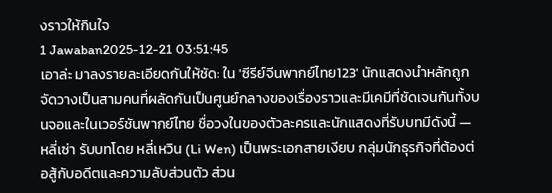งราวให้กินใจ
1 Jawaban2025-12-21 03:51:45
เอาล่ะ มาลงรายละเอียดกันให้ชัด: ใน 'ซีรีย์จีนพากย์ไทย123' นักแสดงนำหลักถูกจัดวางเป็นสามคนที่ผลัดกันเป็นศูนย์กลางของเรื่องราวและมีเคมีที่ชัดเจนกันทั้งบนจอและในเวอร์ชันพากย์ไทย ชื่อวงในของตัวละครและนักแสดงที่รับบทมีดังนี้ — หลี่เซ่า รับบทโดย หลี่เหวิน (Li Wen) เป็นพระเอกสายเงียบ กลุ่มนักธุรกิจที่ต้องต่อสู้กับอดีตและความลับส่วนตัว ส่วน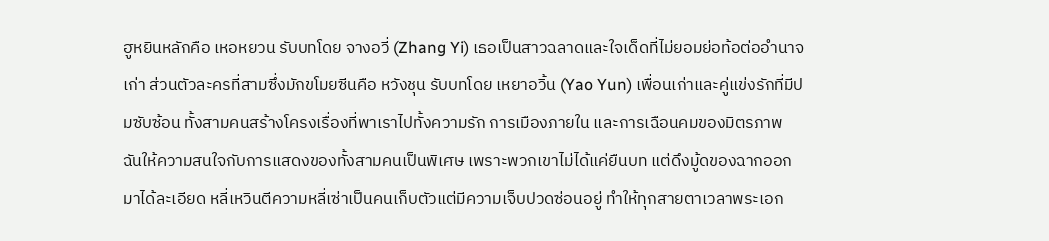ฮูหยินหลักคือ เหอหยวน รับบทโดย จางอวี่ (Zhang Yi) เธอเป็นสาวฉลาดและใจเด็ดที่ไม่ยอมย่อท้อต่ออำนาจเก่า ส่วนตัวละครที่สามซึ่งมักขโมยซีนคือ หวังชุน รับบทโดย เหยาอวิ้น (Yao Yun) เพื่อนเก่าและคู่แข่งรักที่มีปมซับซ้อน ทั้งสามคนสร้างโครงเรื่องที่พาเราไปทั้งความรัก การเมืองภายใน และการเฉือนคมของมิตรภาพ
ฉันให้ความสนใจกับการแสดงของทั้งสามคนเป็นพิเศษ เพราะพวกเขาไม่ได้แค่ยืนบท แต่ดึงมู้ดของฉากออกมาได้ละเอียด หลี่เหวินตีความหลี่เซ่าเป็นคนเก็บตัวแต่มีความเจ็บปวดซ่อนอยู่ ทำให้ทุกสายตาเวลาพระเอก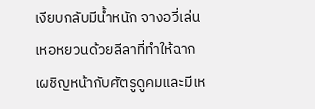เงียบกลับมีน้ำหนัก จางอวี่เล่นเหอหยวนด้วยลีลาที่ทำให้ฉากเผชิญหน้ากับศัตรูดูคมและมีเห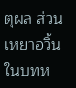ตุผล ส่วนเหยาอวิ้นในบทห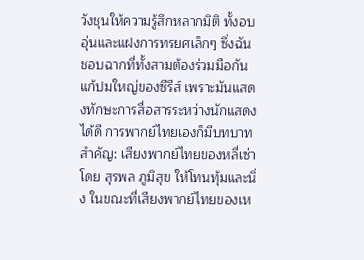วังชุนให้ความรู้สึกหลากมิติ ทั้งอบอุ่นและแฝงการทรยศเล็กๆ ซึ่งฉันชอบฉากที่ทั้งสามต้องร่วมมือกันแก้ปมใหญ่ของซีรีส์ เพราะมันแสดงทักษะการสื่อสารระหว่างนักแสดงได้ดี การพากย์ไทยเองก็มีบทบาทสำคัญ: เสียงพากย์ไทยของหลี่เซ่าโดย สุรพล ภูมิสุข ให้โทนทุ้มและนิ่ง ในขณะที่เสียงพากย์ไทยของเห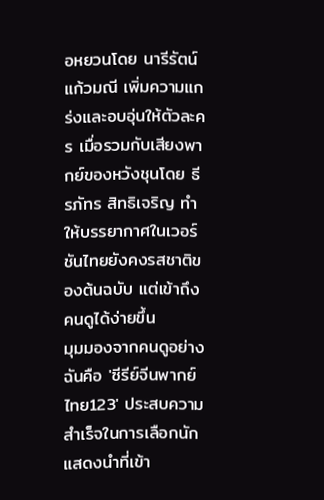อหยวนโดย นารีรัตน์ แก้วมณี เพิ่มความแกร่งและอบอุ่นให้ตัวละคร เมื่อรวมกับเสียงพากย์ของหวังชุนโดย ธีรภัทร สิทธิเจริญ ทำให้บรรยากาศในเวอร์ชันไทยยังคงรสชาติของต้นฉบับ แต่เข้าถึงคนดูได้ง่ายขึ้น
มุมมองจากคนดูอย่างฉันคือ 'ซีรีย์จีนพากย์ไทย123' ประสบความสำเร็จในการเลือกนักแสดงนำที่เข้า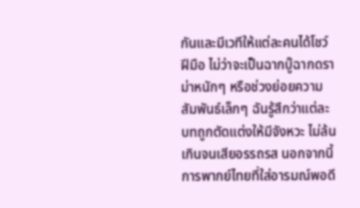กันและมีเวทีให้แต่ละคนได้โชว์ฝีมือ ไม่ว่าจะเป็นฉากบู๊ฉากดราม่าหนักๆ หรือช่วงย่อยความสัมพันธ์เล็กๆ ฉันรู้สึกว่าแต่ละบทถูกตัดแต่งให้มีจังหวะ ไม่ล้นเกินจนเสียอรรถรส นอกจากนี้การพากย์ไทยที่ใส่อารมณ์พอดี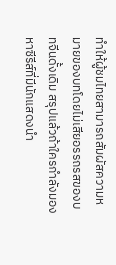ทำให้ผู้ชมไทยสามารถสัมผัสความหมายของบทโดยไม่เสียอรรถรสของบทจีนดั้งเดิม สรุปแล้วถ้าใครกำลังมองหาซีรีส์ที่มีนักแสดงนำ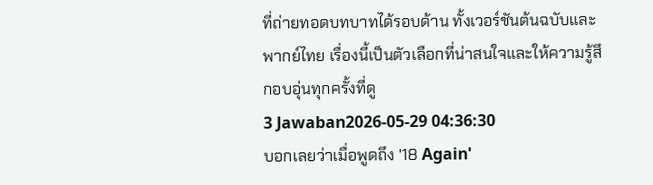ที่ถ่ายทอดบทบาทได้รอบด้าน ทั้งเวอร์ชันต้นฉบับและพากย์ไทย เรื่องนี้เป็นตัวเลือกที่น่าสนใจและให้ความรู้สึกอบอุ่นทุกครั้งที่ดู
3 Jawaban2026-05-29 04:36:30
บอกเลยว่าเมื่อพูดถึง '18 Again'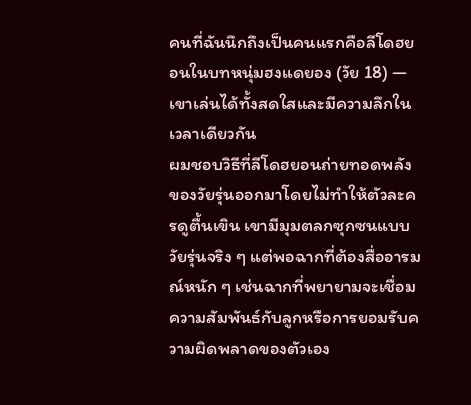คนที่ฉันนึกถึงเป็นคนแรกคือลีโดฮยอนในบทหนุ่มฮงแดยอง (วัย 18) — เขาเล่นได้ทั้งสดใสและมีความลึกในเวลาเดียวกัน
ผมชอบวิธีที่ลีโดฮยอนถ่ายทอดพลังของวัยรุ่นออกมาโดยไม่ทำให้ตัวละครดูตื้นเขิน เขามีมุมตลกซุกซนแบบวัยรุ่นจริง ๆ แต่พอฉากที่ต้องสื่ออารมณ์หนัก ๆ เช่นฉากที่พยายามจะเชื่อมความสัมพันธ์กับลูกหรือการยอมรับความผิดพลาดของตัวเอง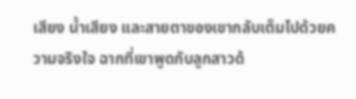เสียง น้ำเสียง และสายตาของเขากลับเต็มไปด้วยความจริงใจ ฉากที่เขาพูดกับลูกสาวด้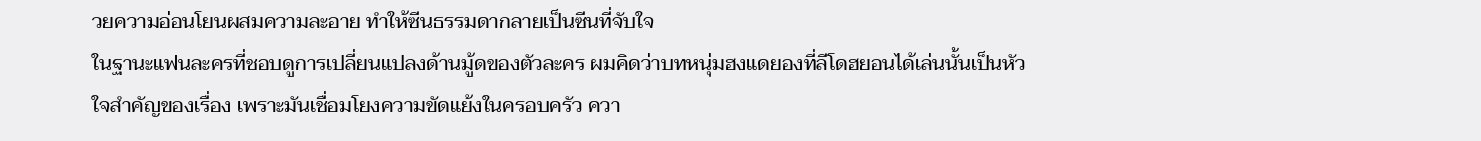วยความอ่อนโยนผสมความละอาย ทำให้ซีนธรรมดากลายเป็นซีนที่จับใจ
ในฐานะแฟนละครที่ชอบดูการเปลี่ยนแปลงด้านมู้ดของตัวละคร ผมคิดว่าบทหนุ่มฮงแดยองที่ลีโดฮยอนได้เล่นนั้นเป็นหัวใจสำคัญของเรื่อง เพราะมันเชื่อมโยงความขัดแย้งในครอบครัว ควา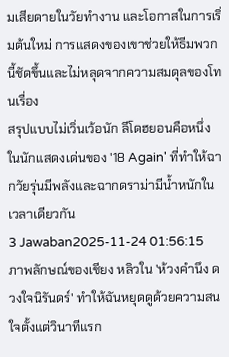มเสียดายในวัยทำงาน และโอกาสในการเริ่มต้นใหม่ การแสดงของเขาช่วยให้ธีมพวกนี้ชัดขึ้นและไม่หลุดจากความสมดุลของโทนเรื่อง
สรุปแบบไม่เวิ่นเว้อนัก ลีโดฮยอนคือหนึ่งในนักแสดงเด่นของ '18 Again' ที่ทำให้ฉากวัยรุ่นมีพลังและฉากดราม่ามีน้ำหนักในเวลาเดียวกัน
3 Jawaban2025-11-24 01:56:15
ภาพลักษณ์ของเชียง หลิวใน 'ห้วงคำนึง ดวงใจนิรันดร์' ทำให้ฉันหยุดดูด้วยความสนใจตั้งแต่วินาทีแรก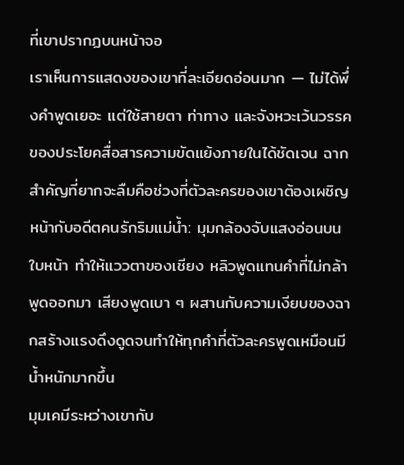ที่เขาปรากฏบนหน้าจอ
เราเห็นการแสดงของเขาที่ละเอียดอ่อนมาก — ไม่ได้พึ่งคำพูดเยอะ แต่ใช้สายตา ท่าทาง และจังหวะเว้นวรรคของประโยคสื่อสารความขัดแย้งภายในได้ชัดเจน ฉากสำคัญที่ยากจะลืมคือช่วงที่ตัวละครของเขาต้องเผชิญหน้ากับอดีตคนรักริมแม่น้ำ: มุมกล้องจับแสงอ่อนบนใบหน้า ทำให้แววตาของเชียง หลิวพูดแทนคำที่ไม่กล้าพูดออกมา เสียงพูดเบา ๆ ผสานกับความเงียบของฉากสร้างแรงดึงดูดจนทำให้ทุกคำที่ตัวละครพูดเหมือนมีน้ำหนักมากขึ้น
มุมเคมีระหว่างเขากับ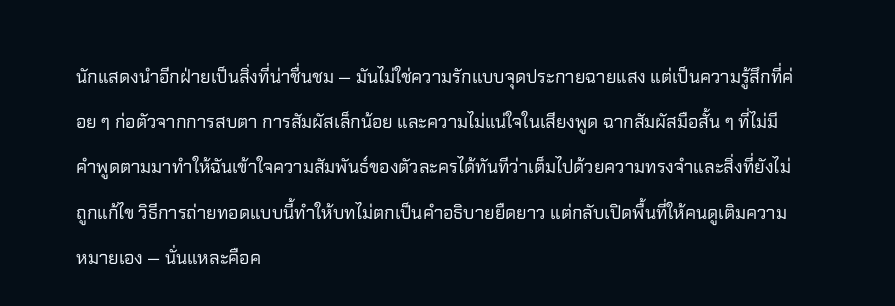นักแสดงนำอีกฝ่ายเป็นสิ่งที่น่าชื่นชม — มันไม่ใช่ความรักแบบจุดประกายฉายแสง แต่เป็นความรู้สึกที่ค่อย ๆ ก่อตัวจากการสบตา การสัมผัสเล็กน้อย และความไม่แน่ใจในเสียงพูด ฉากสัมผัสมือสั้น ๆ ที่ไม่มีคำพูดตามมาทำให้ฉันเข้าใจความสัมพันธ์ของตัวละครได้ทันทีว่าเต็มไปด้วยความทรงจำและสิ่งที่ยังไม่ถูกแก้ไข วิธีการถ่ายทอดแบบนี้ทำให้บทไม่ตกเป็นคำอธิบายยืดยาว แต่กลับเปิดพื้นที่ให้คนดูเติมความหมายเอง — นั่นแหละคือค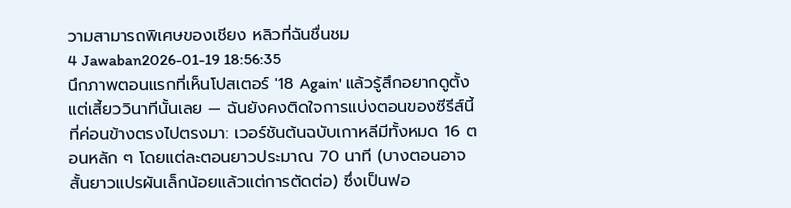วามสามารถพิเศษของเชียง หลิวที่ฉันชื่นชม
4 Jawaban2026-01-19 18:56:35
นึกภาพตอนแรกที่เห็นโปสเตอร์ '18 Again' แล้วรู้สึกอยากดูตั้งแต่เสี้ยววินาทีนั้นเลย — ฉันยังคงติดใจการแบ่งตอนของซีรีส์นี้ที่ค่อนข้างตรงไปตรงมา: เวอร์ชันต้นฉบับเกาหลีมีทั้งหมด 16 ตอนหลัก ๆ โดยแต่ละตอนยาวประมาณ 70 นาที (บางตอนอาจสั้นยาวแปรผันเล็กน้อยแล้วแต่การตัดต่อ) ซึ่งเป็นฟอ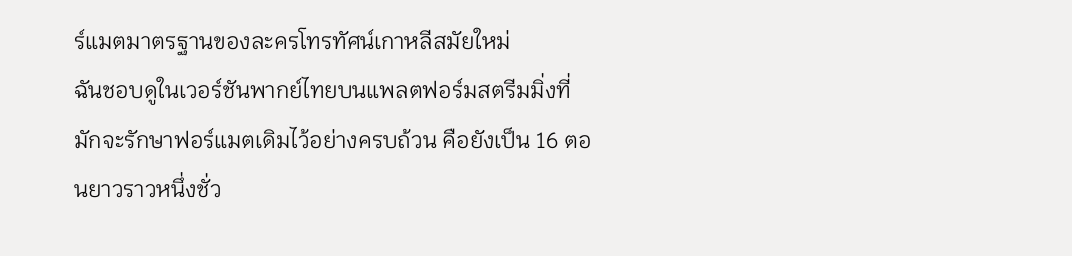ร์แมตมาตรฐานของละครโทรทัศน์เกาหลีสมัยใหม่
ฉันชอบดูในเวอร์ชันพากย์ไทยบนแพลตฟอร์มสตรีมมิ่งที่มักจะรักษาฟอร์แมตเดิมไว้อย่างครบถ้วน คือยังเป็น 16 ตอนยาวราวหนึ่งชั่ว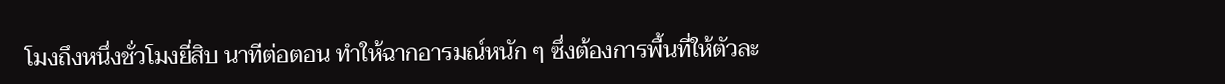โมงถึงหนึ่งชั่วโมงยี่สิบ นาทีต่อตอน ทำให้ฉากอารมณ์หนัก ๆ ซึ่งต้องการพื้นที่ให้ตัวละ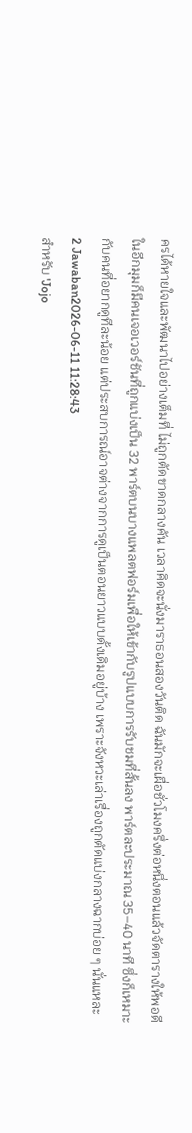ครได้หายใจและพัฒนาไปอย่างเต็มที่ ไม่ถูกตัดขาดกลางคัน เวลาคิดจะนั่งมาราธอนสองวันติด ฉันมักจะเผื่อชั่วโมงครึ่งต่อหนึ่งตอนแล้วจัดตารางให้พอดี
ในอีกมุมก็มีคนเจอเวอร์ชันที่ถูกแบ่งเป็น 32 พาร์ตบนบางแพลตฟอร์มเพื่อให้เข้ากับรูปแบบการรับชมที่สั้นลง พาร์ตละประมาณ 35–40 นาที ซึ่งก็เหมาะกับคนที่อยากดูทีละน้อย แต่ประสบการณ์อาจต่างจากการดูเป็นตอนยาวแบบดั้งเดิมอยู่บ้าง เพราะจังหวะเล่าเรื่องถูกตัดแบ่งกลางฉากบ่อย ๆ นั่นแหละ
2 Jawaban2026-06-11 11:28:43
สำหรับ 'Jojo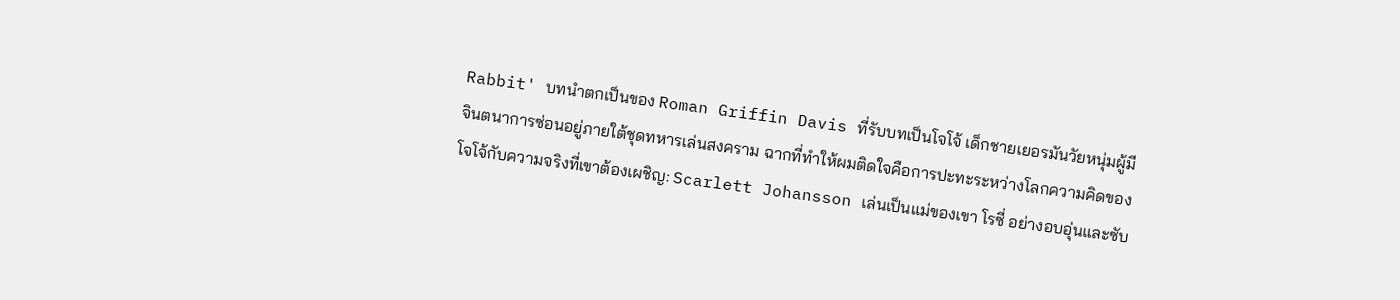Rabbit' บทนำตกเป็นของ Roman Griffin Davis ที่รับบทเป็นโจโจ้ เด็กชายเยอรมันวัยหนุ่มผู้มีจินตนาการซ่อนอยู่ภายใต้ชุดทหารเล่นสงคราม ฉากที่ทำให้ผมติดใจคือการปะทะระหว่างโลกความคิดของโจโจ้กับความจริงที่เขาต้องเผชิญ: Scarlett Johansson เล่นเป็นแม่ของเขา โรซี่ อย่างอบอุ่นและซับ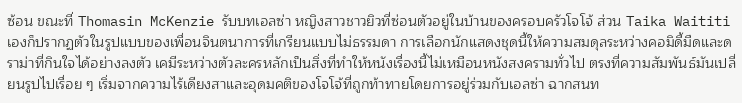ซ้อน ขณะที่ Thomasin McKenzie รับบทเอลซ่า หญิงสาวชาวยิวที่ซ่อนตัวอยู่ในบ้านของครอบครัวโจโจ้ ส่วน Taika Waititi เองก็ปรากฏตัวในรูปแบบของเพื่อนจินตนาการที่เกรียนแบบไม่ธรรมดา การเลือกนักแสดงชุดนี้ให้ความสมดุลระหว่างคอมิดี้มืดและดราม่าที่กินใจได้อย่างลงตัว เคมีระหว่างตัวละครหลักเป็นสิ่งที่ทำให้หนังเรื่องนี้ไม่เหมือนหนังสงครามทั่วไป ตรงที่ความสัมพันธ์มันเปลี่ยนรูปไปเรื่อย ๆ เริ่มจากความไร้เดียงสาและอุดมคติของโจโจ้ที่ถูกท้าทายโดยการอยู่ร่วมกับเอลซ่า ฉากสนท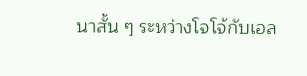นาสั้น ๆ ระหว่างโจโจ้กับเอล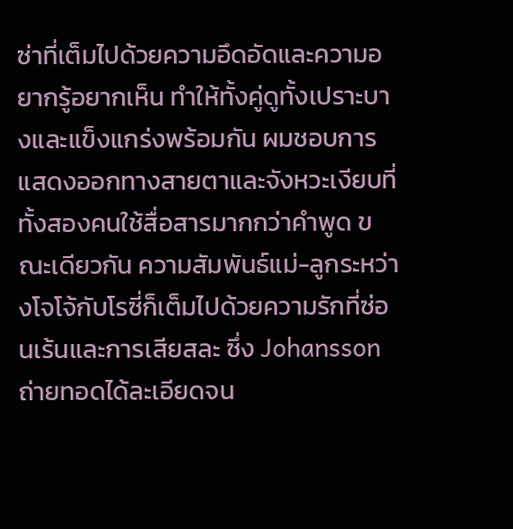ซ่าที่เต็มไปด้วยความอึดอัดและความอยากรู้อยากเห็น ทำให้ทั้งคู่ดูทั้งเปราะบางและแข็งแกร่งพร้อมกัน ผมชอบการแสดงออกทางสายตาและจังหวะเงียบที่ทั้งสองคนใช้สื่อสารมากกว่าคำพูด ขณะเดียวกัน ความสัมพันธ์แม่-ลูกระหว่างโจโจ้กับโรซี่ก็เต็มไปด้วยความรักที่ซ่อนเร้นและการเสียสละ ซึ่ง Johansson ถ่ายทอดได้ละเอียดจน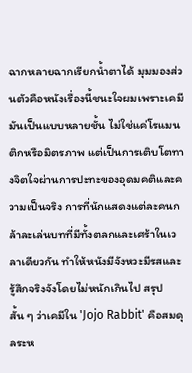ฉากหลายฉากเรียกน้ำตาได้ มุมมองส่วนตัวคือหนังเรื่องนี้ชนะใจผมเพราะเคมีมันเป็นแบบหลายชั้น ไม่ใช่แค่โรแมนติกหรือมิตรภาพ แต่เป็นการเติบโตทางจิตใจผ่านการปะทะของอุดมคติและความเป็นจริง การที่นักแสดงแต่ละคนกล้าละเล่นบทที่มีทั้งตลกและเศร้าในเวลาเดียวกัน ทำให้หนังมีจังหวะมีรสและรู้สึกจริงจังโดยไม่หนักเกินไป สรุปสั้น ๆ ว่าเคมีใน 'Jojo Rabbit' คือสมดุลระห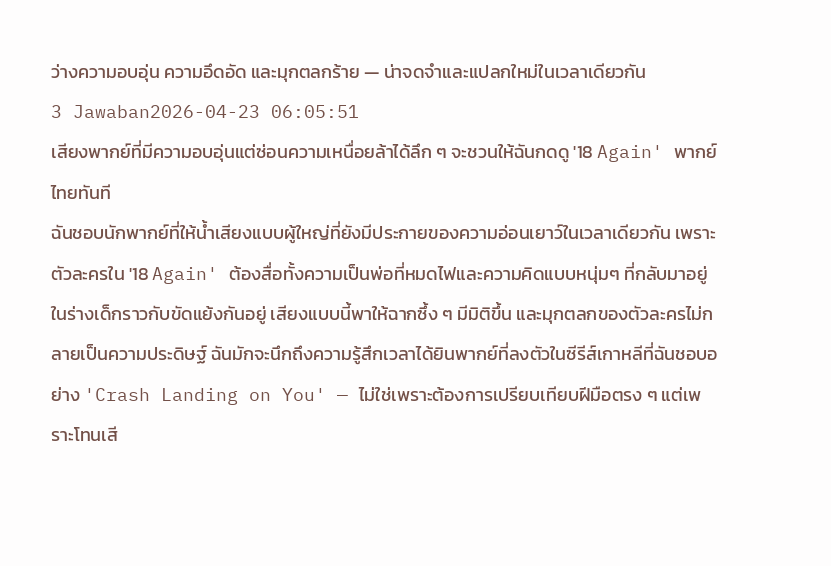ว่างความอบอุ่น ความอึดอัด และมุกตลกร้าย — น่าจดจำและแปลกใหม่ในเวลาเดียวกัน
3 Jawaban2026-04-23 06:05:51
เสียงพากย์ที่มีความอบอุ่นแต่ซ่อนความเหนื่อยล้าได้ลึก ๆ จะชวนให้ฉันกดดู '18 Again' พากย์ไทยทันที
ฉันชอบนักพากย์ที่ให้น้ำเสียงแบบผู้ใหญ่ที่ยังมีประกายของความอ่อนเยาว์ในเวลาเดียวกัน เพราะตัวละครใน '18 Again' ต้องสื่อทั้งความเป็นพ่อที่หมดไฟและความคิดแบบหนุ่มๆ ที่กลับมาอยู่ในร่างเด็กราวกับขัดแย้งกันอยู่ เสียงแบบนี้พาให้ฉากซึ้ง ๆ มีมิติขึ้น และมุกตลกของตัวละครไม่กลายเป็นความประดิษฐ์ ฉันมักจะนึกถึงความรู้สึกเวลาได้ยินพากย์ที่ลงตัวในซีรีส์เกาหลีที่ฉันชอบอย่าง 'Crash Landing on You' — ไม่ใช่เพราะต้องการเปรียบเทียบฝีมือตรง ๆ แต่เพราะโทนเสี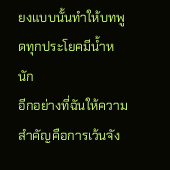ยงแบบนั้นทำให้บทพูดทุกประโยคมีน้ำหนัก
อีกอย่างที่ฉันให้ความสำคัญคือการเว้นจัง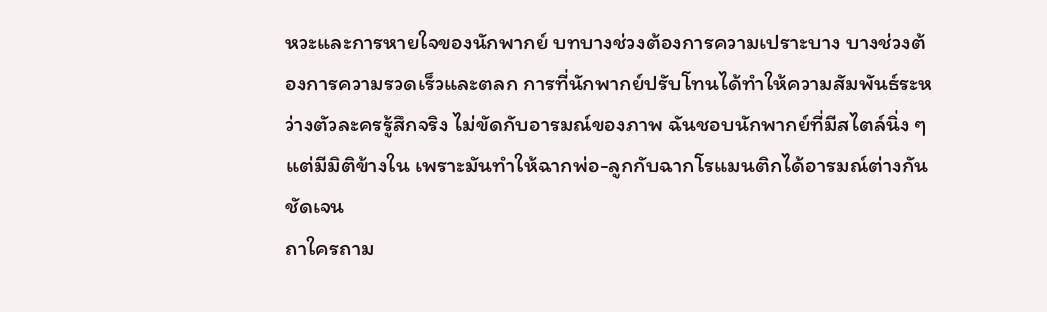หวะและการหายใจของนักพากย์ บทบางช่วงต้องการความเปราะบาง บางช่วงต้องการความรวดเร็วและตลก การที่นักพากย์ปรับโทนได้ทำให้ความสัมพันธ์ระหว่างตัวละครรู้สึกจริง ไม่ขัดกับอารมณ์ของภาพ ฉันชอบนักพากย์ที่มีสไตล์นิ่ง ๆ แต่มีมิติข้างใน เพราะมันทำให้ฉากพ่อ-ลูกกับฉากโรแมนติกได้อารมณ์ต่างกันชัดเจน
ถาใครถาม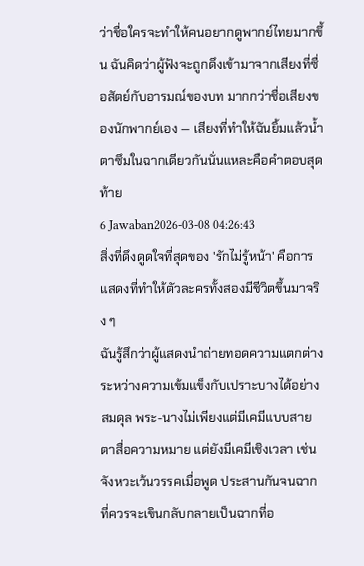ว่าชื่อใครจะทำให้คนอยากดูพากย์ไทยมากขึ้น ฉันคิดว่าผู้ฟังจะถูกดึงเข้ามาจากเสียงที่ซื่อสัตย์กับอารมณ์ของบท มากกว่าชื่อเสียงของนักพากย์เอง — เสียงที่ทำให้ฉันยิ้มแล้วน้ำตาซึมในฉากเดียวกันนั่นแหละคือคำตอบสุดท้าย
6 Jawaban2026-03-08 04:26:43
สิ่งที่ดึงดูดใจที่สุดของ 'รักไม่รู้หน้า' คือการแสดงที่ทำให้ตัวละครทั้งสองมีชีวิตขึ้นมาจริง ๆ
ฉันรู้สึกว่าผู้แสดงนำถ่ายทอดความแตกต่างระหว่างความเข้มแข็งกับเปราะบางได้อย่างสมดุล พระ-นางไม่เพียงแต่มีเคมีแบบสายตาสื่อความหมาย แต่ยังมีเคมีเชิงเวลา เช่นจังหวะเว้นวรรคเมื่อพูด ประสานกันจนฉากที่ควรจะเขินกลับกลายเป็นฉากที่อ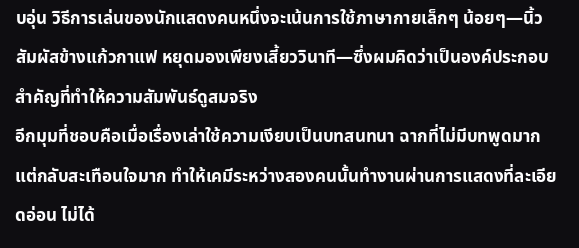บอุ่น วิธีการเล่นของนักแสดงคนหนึ่งจะเน้นการใช้ภาษากายเล็กๆ น้อยๆ—นิ้วสัมผัสข้างแก้วกาแฟ หยุดมองเพียงเสี้ยววินาที—ซึ่งผมคิดว่าเป็นองค์ประกอบสำคัญที่ทำให้ความสัมพันธ์ดูสมจริง
อีกมุมที่ชอบคือเมื่อเรื่องเล่าใช้ความเงียบเป็นบทสนทนา ฉากที่ไม่มีบทพูดมาก แต่กลับสะเทือนใจมาก ทำให้เคมีระหว่างสองคนนั้นทำงานผ่านการแสดงที่ละเอียดอ่อน ไม่ได้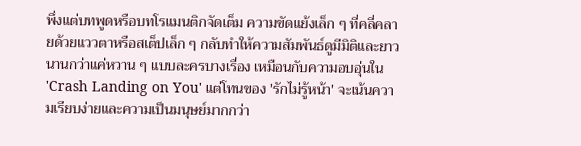พึ่งแต่บทพูดหรือบทโรแมนติกจัดเต็ม ความขัดแย้งเล็ก ๆ ที่คลี่คลายด้วยแววตาหรือสเต็ปเล็ก ๆ กลับทำให้ความสัมพันธ์ดูมีมิติและยาวนานกว่าแค่หวาน ๆ แบบละครบางเรื่อง เหมือนกับความอบอุ่นใน 'Crash Landing on You' แต่โทนของ 'รักไม่รู้หน้า' จะเน้นความเรียบง่ายและความเป็นมนุษย์มากกว่า